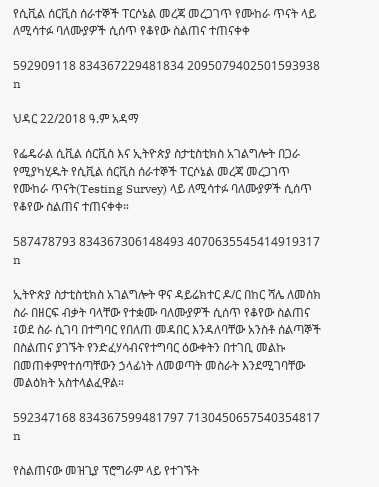የሲቪል ሰርቪስ ሰራተኞች ፐርሶኔል መረጃ መረጋገጥ የሙከራ ጥናት ላይ ለሚሳተፉ ባለሙያዎች ሲሰጥ የቆየው ስልጠና ተጠናቀቀ

592909118 834367229481834 2095079402501593938 n

ህዳር 22/2018 ዓ.ም አዳማ

የፌዴራል ሲቪል ሰርቪስ እና ኢትዮጵያ ስታቲስቲክስ አገልግሎት በጋራ የሚያካሂዱት የሲቪል ሰርቪስ ሰራተኞች ፐርሶኔል መረጃ መረጋገጥ የሙከራ ጥናት(Testing Survey) ላይ ለሚሳተፉ ባለሙያዎች ሲሰጥ የቆየው ስልጠና ተጠናቀቀ።

587478793 834367306148493 4070635545414919317 n

ኢትዮጵያ ስታቲስቲክስ አገልግሎት ዋና ዳይሬክተር ዶ/ር በከር ሻሌ ለመስክ ስራ በዘርፍ ብቃት ባላቸው የተቋሙ ባለሙያዎች ሲሰጥ የቆየው ስልጠና ፤ወደ ስራ ሲገባ በተግባር የበለጠ መዳበር እንዳለባቸው አንስቶ ሰልጣኞች በስልጠና ያገኙት የንድፈሃሳብናየተግባር ዕውቀትን በተገቢ መልኩ በመጠቀምየተሰጣቸውን ኃላፊነት ለመወጣት መስራት እንደሚገባቸው መልዕክት አስተላልፈዋል።

592347168 834367599481797 7130450657540354817 n

የስልጠናው መዝጊያ ፕሮግራም ላይ የተገኙት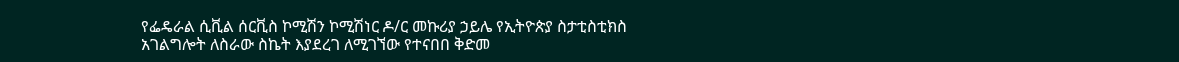የፌዴራል ሲቪል ሰርቪስ ኮሚሽን ኮሚሽነር ዶ/ር መኩሪያ ኃይሌ የኢትዮጵያ ስታቲስቲክስ አገልግሎት ለስራው ስኬት እያደረገ ለሚገኘው የተናበበ ቅድመ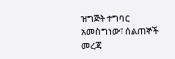ዝግጅት ተግባር አመስግነው፣ ሰልጠኞች መረጃ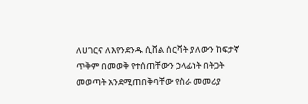ለሀገርና ለእየንደንዱ ሲቨል ሰርቫት ያለውን ከፍታኛ ጥቅም በመወቅ የተሰጠቸውን ኃላፊነት በትጋት መወጣት አንደሚጠበቅባቸው የስራ መመሪያ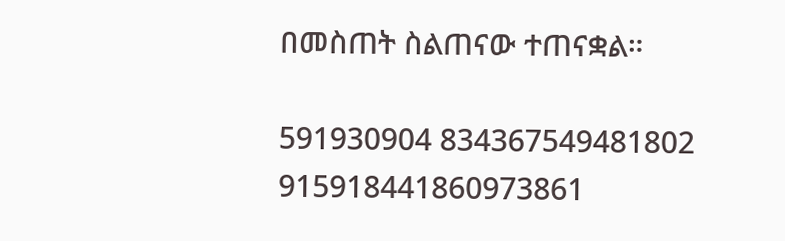በመስጠት ስልጠናው ተጠናቋል።

591930904 834367549481802 915918441860973861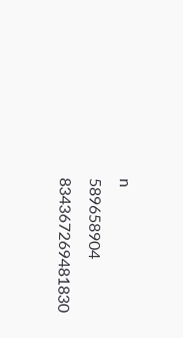n
589658904 834367269481830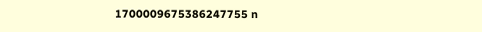1700009675386247755 n